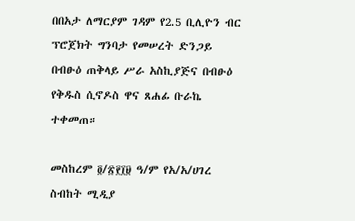በበአታ ለማርያም ገዳም የ2.5 ቢሊዮን ብር ፕሮጀክት ግንባታ የመሠረት ድንጋይ በብፁዕ ጠቅላይ ሥራ አስኪያጅና በብፁዕ የቅዱስ ሲኖዶስ ዋና ጸሐፊ ቡራኬ ተቀመጠ።

መስከረም ፬/፳፻፲፱ ዓ/ም የአ/አ/ሀገረ ስብከት ሚዲያ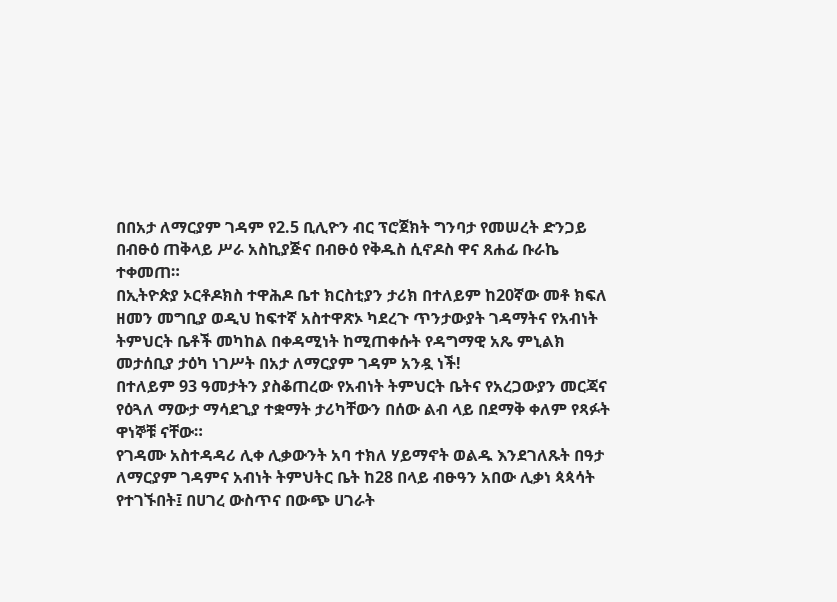በበአታ ለማርያም ገዳም የ2.5 ቢሊዮን ብር ፕሮጀክት ግንባታ የመሠረት ድንጋይ በብፁዕ ጠቅላይ ሥራ አስኪያጅና በብፁዕ የቅዱስ ሲኖዶስ ዋና ጸሐፊ ቡራኬ ተቀመጠ።
በኢትዮጵያ ኦርቶዶክስ ተዋሕዶ ቤተ ክርስቲያን ታሪክ በተለይም ከ20ኛው መቶ ክፍለ ዘመን መግቢያ ወዲህ ከፍተኛ አስተዋጽኦ ካደረጉ ጥንታውያት ገዳማትና የአብነት ትምህርት ቤቶች መካከል በቀዳሚነት ከሚጠቀሱት የዳግማዊ አጼ ምኒልክ መታሰቢያ ታዕካ ነገሥት በአታ ለማርያም ገዳም አንዷ ነች!
በተለይም 93 ዓመታትን ያስቆጠረው የአብነት ትምህርት ቤትና የአረጋውያን መርጃና የዕጓለ ማውታ ማሳደጊያ ተቋማት ታሪካቸውን በሰው ልብ ላይ በደማቅ ቀለም የጻፉት ዋነኞቹ ናቸው።
የገዳሙ አስተዳዳሪ ሊቀ ሊቃውንት አባ ተክለ ሃይማኖት ወልዱ እንደገለጹት በዓታ ለማርያም ገዳምና አብነት ትምህትር ቤት ከ28 በላይ ብፁዓን አበው ሊቃነ ጳጳሳት የተገኙበት፤ በሀገረ ውስጥና በውጭ ሀገራት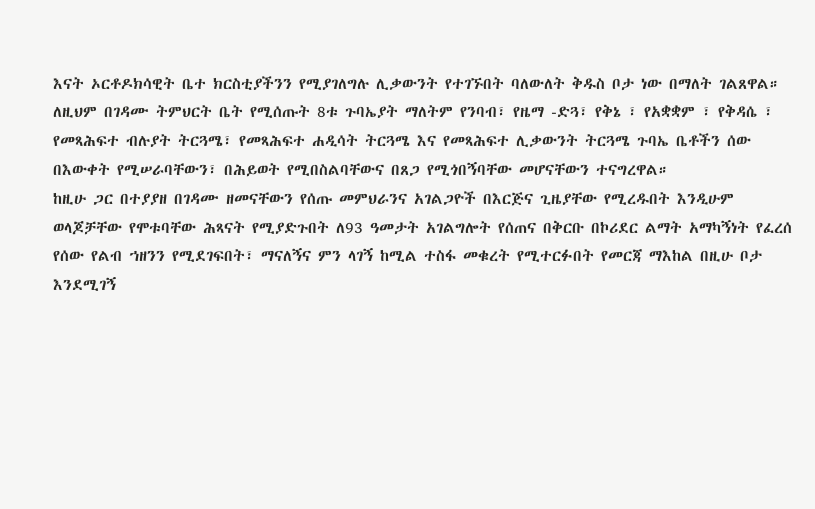እናት ኦርቶዶክሳዊት ቤተ ክርስቲያችንን የሚያገለግሉ ሊቃውንት የተገኙበት ባለውለት ቅዱስ ቦታ ነው በማለት ገልጸዋል።
ለዚህም በገዳሙ ትምህርት ቤት የሚሰጡት 8ቱ ጉባኤያት ማለትም የንባብ፣ የዜማ -ድጓ፣ የቅኔ ፣ የአቋቋም ፣ የቅዳሴ ፣ የመጻሕፍተ ብሉያት ትርጓሜ፣ የመጻሕፍተ ሐዲሳት ትርጓሜ እና የመጻሕፍተ ሊቃውንት ትርጓሜ ጉባኤ ቤቶችን ሰው በእውቀት የሚሠራባቸውን፣ በሕይወት የሚበስልባቸውና በጸጋ የሚጎበኝባቸው መሆናቸውን ተናግረዋል።
ከዚሁ ጋር በተያያዘ በገዳሙ ዘመናቸውን የሰጡ መምህራንና አገልጋዮች በእርጅና ጊዜያቸው የሚረዱበት እንዲሁም ወላጆቻቸው የሞቱባቸው ሕጻናት የሚያድጉበት ለ93 ዓመታት አገልግሎት የሰጠና በቅርቡ በኮሪደር ልማት አማካኝነት የፈረሰ የሰው የልብ ኀዘንን የሚደገፍበት፣ ማናለኝና ምን ላገኝ ከሚል ተስፋ መቁረት የሚተርፉበት የመርጃ ማእከል በዚሁ ቦታ እንደሚገኝ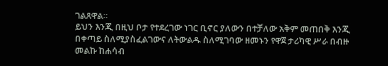ገልጸዋል።
ይህን እንጂ በዚህ ቦታ የተደረገው ነገር ቢኖር ያለውን በተቻለው አቅም መጠበቅ እንጂ በቀጣይ ስለሚያስፈልገውና ለትውልዱ ስለሚገባው ዘመኑን የዋጀ ታሪካዊ ሥራ በብዙ መልኩ ከሐሳብ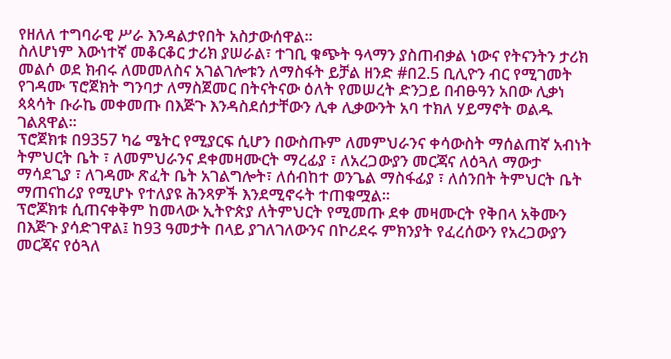የዘለለ ተግባራዊ ሥራ እንዳልታየበት አስታውሰዋል።
ስለሆነም እውነተኛ መቆርቆር ታሪክ ያሠራል፣ ተገቢ ቁጭት ዓላማን ያስጠብቃል ነውና የትናንትን ታሪክ መልሶ ወደ ክብሩ ለመመለስና አገልገሎቱን ለማስፋት ይቻል ዘንድ #በ2.5 ቢሊዮን ብር የሚገመት የገዳሙ ፕሮጀክት ግንባታ ለማስጀመር በትናትናው ዕለት የመሠረት ድንጋይ በብፁዓን አበው ሊቃነ ጳጳሳት ቡራኬ መቀመጡ በእጅጉ እንዳስደሰታቸውን ሊቀ ሊቃውንት አባ ተክለ ሃይማኖት ወልዱ ገልጸዋል።
ፕሮጀክቱ በ9357 ካሬ ሜትር የሚያርፍ ሲሆን በውስጡም ለመምህራንና ቀሳውስት ማሰልጠኛ አብነት ትምህርት ቤት ፣ ለመምህራንና ደቀመዛሙርት ማረፊያ ፣ ለአረጋውያን መርጃና ለዕጓለ ማውታ ማሳደጊያ ፣ ለገዳሙ ጽፈት ቤት አገልግሎት፣ ለሰብከተ ወንጌል ማስፋፊያ ፣ ለሰንበት ትምህርት ቤት ማጠናከሪያ የሚሆኑ የተለያዩ ሕንጻዎች እንደሚኖሩት ተጠቁሟል።
ፕሮጆክቱ ሲጠናቀቅም ከመላው ኢትዮጵያ ለትምህርት የሚመጡ ደቀ መዛሙርት የቅበላ አቅሙን በእጅጉ ያሳድገዋል፤ ከ93 ዓመታት በላይ ያገለገለውንና በኮሪደሩ ምክንያት የፈረሰውን የአረጋውያን መርጃና የዕጓለ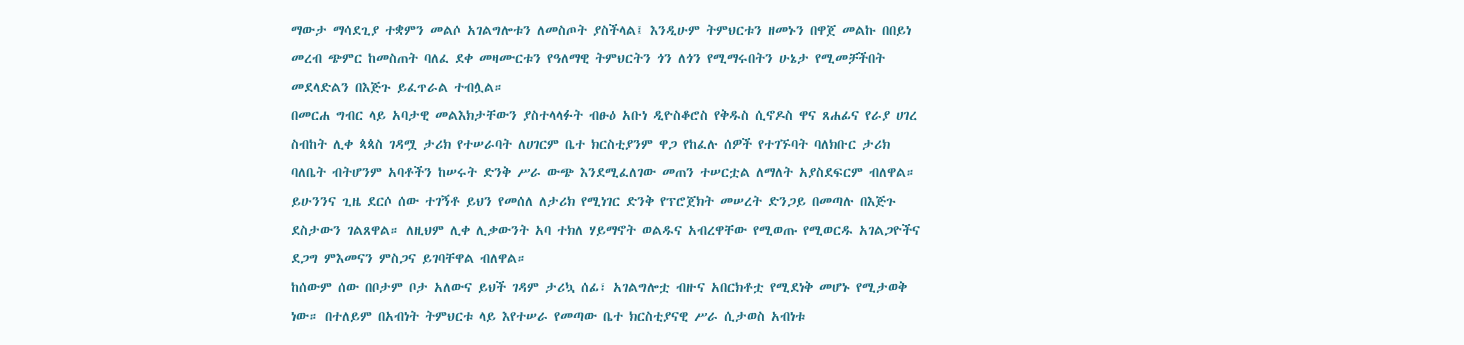ማውታ ማሳደጊያ ተቋምን መልሶ አገልግሎቱን ለመስጦት ያስችላል፤ እንዲሁም ትምህርቱን ዘመኑን በዋጀ መልኩ በበይነ መረብ ጭምር ከመስጠት ባለፈ ደቀ መዛሙርቱን የዓለማዊ ትምህርትን ጎን ለጎን የሚማሩበትን ሁኔታ የሚመቻችበት መደላድልን በእጅጉ ይፈጥራል ተብሏል።
በመርሐ ግብር ላይ አባታዊ መልእክታቸውን ያስተላላፉት ብፁዕ አቡነ ዲዮስቆሮስ የቅዱስ ሲኖዶስ ዋና ጸሐፊና የራያ ሀገረ ስብከት ሊቀ ጳጳስ ገዳሟ ታሪክ የተሠራባት ለሀገርም ቤተ ክርስቲያንም ዋጋ የከፈሉ ሰዎች የተገኙባት ባለክቡር ታሪክ ባለቤት ብትሆንም አባቶችን ከሠሩት ድንቅ ሥራ ውጭ እንደሚፈለገው መጠን ተሠርቷል ለማለት አያስደፍርም ብለዋል። ይሁንንና ጊዜ ደርሶ ሰው ተገኝቶ ይህን የመሰለ ለታሪክ የሚነገር ድንቅ የፕሮጀክት መሠረት ድንጋይ በመጣሉ በእጅጉ ደስታውን ገልጸዋል። ለዚህም ሊቀ ሊቃውንት አባ ተክለ ሃይማኖት ወልዱና አብረዋቸው የሚወጡ የሚወርዱ አገልጋዮችና ደጋግ ምእመናን ምስጋና ይገባቸዋል ብለዋል።
ከሰውም ሰው በቦታም ቦታ አለውና ይህች ገዳም ታሪኳ ሰፊ፣ አገልግሎቷ ብዙና አበርክቶቷ የሚደነቅ መሆኑ የሚታወቅ ነው። በተለይም በአብነት ትምህርቱ ላይ እየተሠራ የመጣው ቤተ ክርስቲያናዊ ሥራ ሲታወስ አብነቱ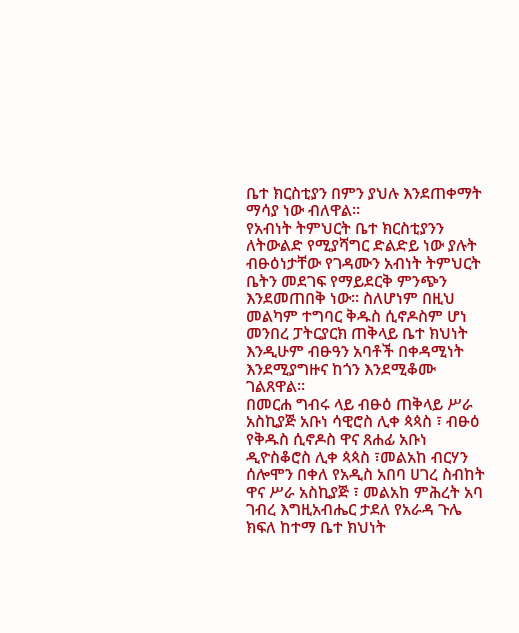ቤተ ክርስቲያን በምን ያህሉ እንደጠቀማት ማሳያ ነው ብለዋል።
የአብነት ትምህርት ቤተ ክርስቲያንን ለትውልድ የሚያሻግር ድልድይ ነው ያሉት ብፁዕነታቸው የገዳሙን አብነት ትምህርት ቤትን መደገፍ የማይደርቅ ምንጭን እንደመጠበቅ ነው። ስለሆነም በዚህ መልካም ተግባር ቅዱስ ሲኖዶስም ሆነ መንበረ ፓትርያርክ ጠቅላይ ቤተ ክህነት እንዲሁም ብፁዓን አባቶች በቀዳሚነት እንደሚያግዙና ከጎን እንደሚቆሙ ገልጸዋል።
በመርሐ ግብሩ ላይ ብፁዕ ጠቅላይ ሥራ አስኪያጅ አቡነ ሳዊሮስ ሊቀ ጳጳስ ፣ ብፁዕ የቅዱስ ሲኖዶስ ዋና ጸሐፊ አቡነ ዲዮስቆሮስ ሊቀ ጳጳስ ፣መልአከ ብርሃን ሰሎሞን በቀለ የአዲስ አበባ ሀገረ ስብከት ዋና ሥራ አስኪያጅ ፣ መልአከ ምሕረት አባ ገብረ እግዚአብሔር ታደለ የአራዳ ጉሌ ክፍለ ከተማ ቤተ ክህነት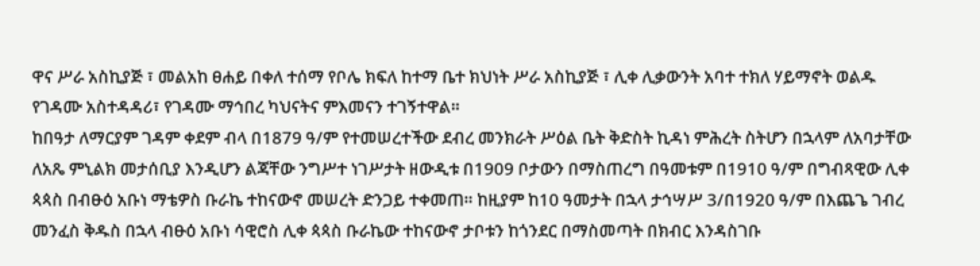ዋና ሥራ አስኪያጅ ፣ መልአከ ፀሐይ በቀለ ተሰማ የቦሌ ክፍለ ከተማ ቤተ ክህነት ሥራ አስኪያጅ ፣ ሊቀ ሊቃውንት አባተ ተክለ ሃይማኖት ወልዱ የገዳሙ አስተዳዳሪ፣ የገዳሙ ማኅበረ ካህናትና ምእመናን ተገኝተዋል።
ከበዓታ ለማርያም ገዳም ቀደም ብላ በ1879 ዓ/ም የተመሠረተችው ደብረ መንክራት ሥዕል ቤት ቅድስት ኪዳነ ምሕረት ስትሆን በኋላም ለአባታቸው ለአጼ ምኒልክ መታሰቢያ እንዲሆን ልጃቸው ንግሥተ ነገሥታት ዘውዲቱ በ1909 ቦታውን በማስጠረግ በዓመቱም በ1910 ዓ/ም በግብጻዊው ሊቀ ጳጳስ በብፁዕ አቡነ ማቴዎስ ቡራኬ ተከናውኖ መሠረት ድንጋይ ተቀመጠ። ከዚያም ከ10 ዓመታት በኋላ ታኅሣሥ 3/በ1920 ዓ/ም በእጨጌ ገብረ መንፈስ ቅዱስ በኋላ ብፁዕ አቡነ ሳዊሮስ ሊቀ ጳጳስ ቡራኬው ተከናውኖ ታቦቱን ከጎንደር በማስመጣት በክብር እንዳስገቡ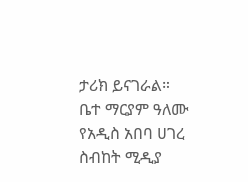ታሪክ ይናገራል።
ቤተ ማርያም ዓለሙ
የአዲስ አበባ ሀገረ ስብከት ሚዲያ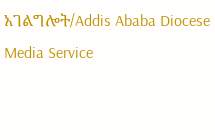አገልግሎት/Addis Ababa Diocese Media Service